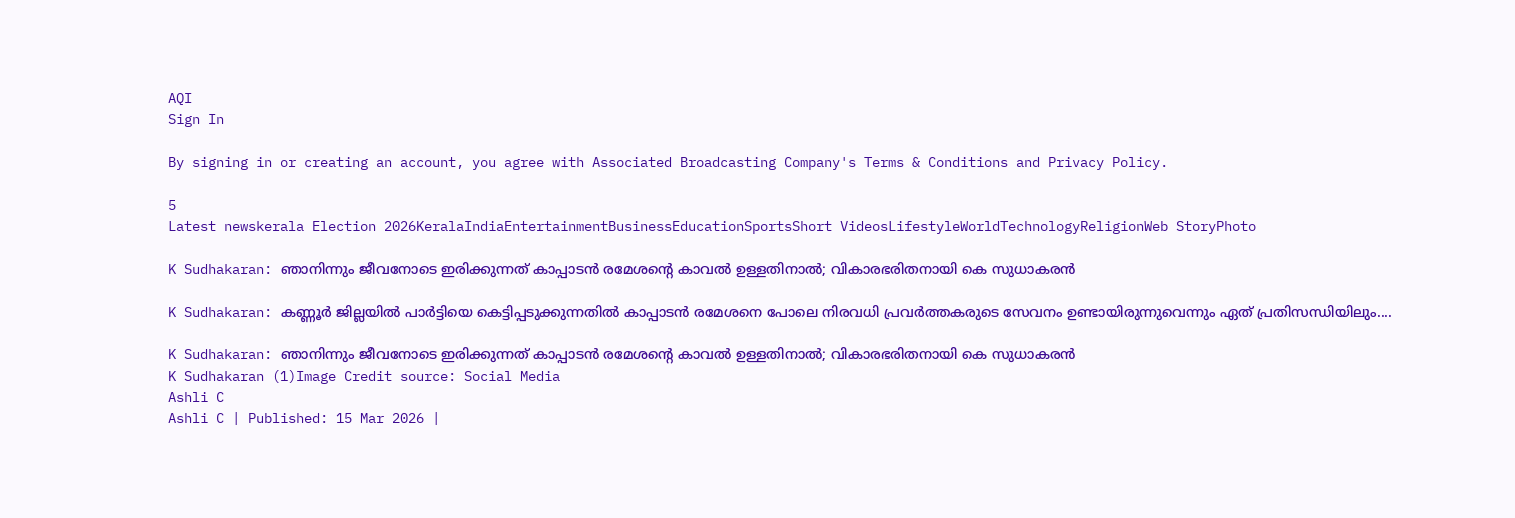AQI
Sign In

By signing in or creating an account, you agree with Associated Broadcasting Company's Terms & Conditions and Privacy Policy.

5
Latest newskerala Election 2026KeralaIndiaEntertainmentBusinessEducationSportsShort VideosLifestyleWorldTechnologyReligionWeb StoryPhoto

K Sudhakaran: ഞാനിന്നും ജീവനോടെ ഇരിക്കുന്നത് കാപ്പാടൻ രമേശന്റെ കാവൽ ഉള്ളതിനാൽ; വികാരഭരിതനായി കെ സുധാകരൻ

K Sudhakaran: കണ്ണൂർ ജില്ലയിൽ പാർട്ടിയെ കെട്ടിപ്പടുക്കുന്നതിൽ കാപ്പാടൻ രമേശനെ പോലെ നിരവധി പ്രവർത്തകരുടെ സേവനം ഉണ്ടായിരുന്നുവെന്നും ഏത് പ്രതിസന്ധിയിലും....

K Sudhakaran: ഞാനിന്നും ജീവനോടെ ഇരിക്കുന്നത് കാപ്പാടൻ രമേശന്റെ കാവൽ ഉള്ളതിനാൽ; വികാരഭരിതനായി കെ സുധാകരൻ
K Sudhakaran (1)Image Credit source: Social Media
Ashli C
Ashli C | Published: 15 Mar 2026 |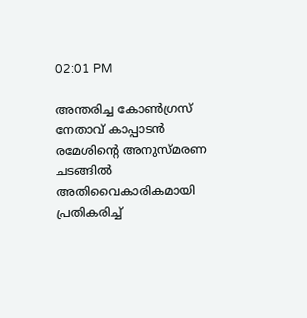02:01 PM

അന്തരിച്ച കോൺഗ്രസ് നേതാവ് കാപ്പാടൻ രമേശിന്റെ അനുസ്മരണ ചടങ്ങിൽ അതിവൈകാരികമായി പ്രതികരിച്ച്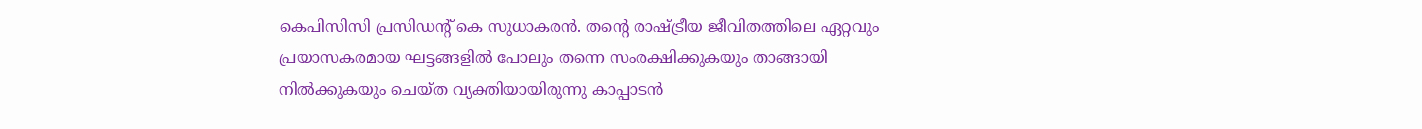കെപിസിസി പ്രസിഡന്റ് കെ സുധാകരൻ. തന്റെ രാഷ്ട്രീയ ജീവിതത്തിലെ ഏറ്റവും പ്രയാസകരമായ ഘട്ടങ്ങളിൽ പോലും തന്നെ സംരക്ഷിക്കുകയും താങ്ങായി നിൽക്കുകയും ചെയ്ത വ്യക്തിയായിരുന്നു കാപ്പാടൻ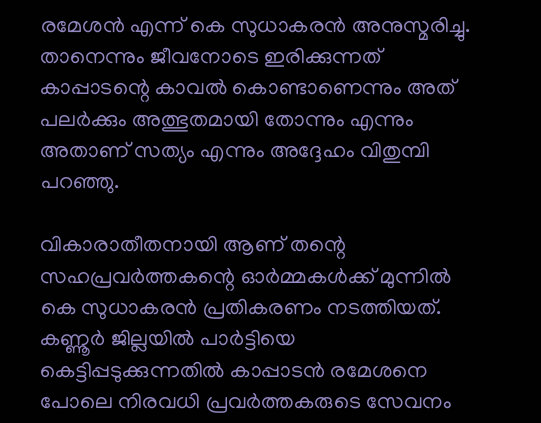രമേശൻ എന്ന് കെ സുധാകരൻ അനുസ്മരിച്ചു. താനെന്നും ജീവനോടെ ഇരിക്കുന്നത് കാപ്പാടന്റെ കാവൽ കൊണ്ടാണെന്നും അത് പലർക്കും അത്ഭുതമായി തോന്നും എന്നും അതാണ് സത്യം എന്നും അദ്ദേഹം വിതുമ്പി പറഞ്ഞു.

വികാരാതീതനായി ആണ് തന്റെ സഹപ്രവർത്തകന്റെ ഓർമ്മകൾക്ക് മുന്നിൽ കെ സുധാകരൻ പ്രതികരണം നടത്തിയത്. കണ്ണൂർ ജില്ലയിൽ പാർട്ടിയെ കെട്ടിപ്പടുക്കുന്നതിൽ കാപ്പാടൻ രമേശനെ പോലെ നിരവധി പ്രവർത്തകരുടെ സേവനം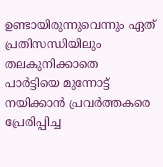ഉണ്ടായിരുന്നുവെന്നും ഏത് പ്രതിസന്ധിയിലും തലകുനിക്കാതെ പാർട്ടിയെ മുന്നോട്ട് നയിക്കാൻ പ്രവർത്തകരെ പ്രേരിപ്പിച്ച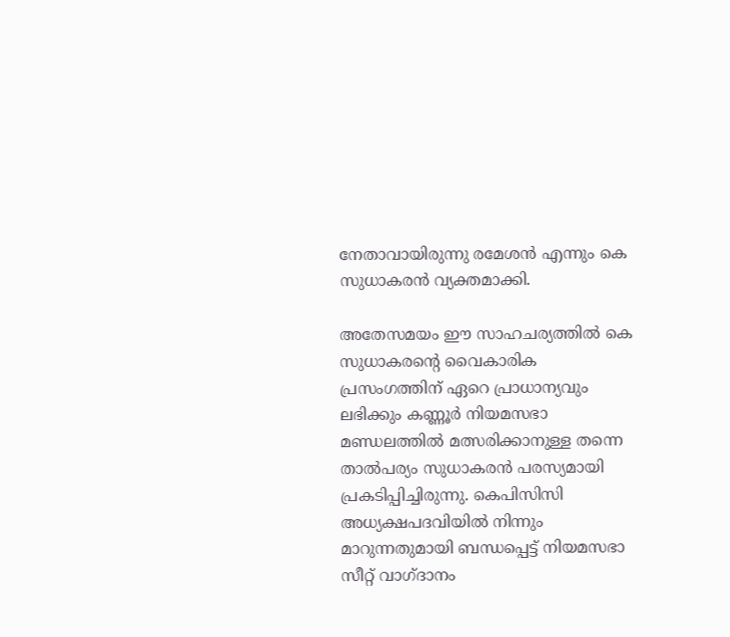നേതാവായിരുന്നു രമേശൻ എന്നും കെ സുധാകരൻ വ്യക്തമാക്കി.

അതേസമയം ഈ സാഹചര്യത്തിൽ കെ സുധാകരന്റെ വൈകാരിക പ്രസംഗത്തിന് ഏറെ പ്രാധാന്യവും ലഭിക്കും കണ്ണൂർ നിയമസഭാ മണ്ഡലത്തിൽ മത്സരിക്കാനുള്ള തന്നെ താൽപര്യം സുധാകരൻ പരസ്യമായി പ്രകടിപ്പിച്ചിരുന്നു. കെപിസിസി അധ്യക്ഷപദവിയിൽ നിന്നും മാറുന്നതുമായി ബന്ധപ്പെട്ട് നിയമസഭാ സീറ്റ് വാഗ്ദാനം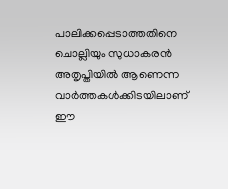പാലിക്കപ്പെടാത്തതിനെ ചൊല്ലിയും സുധാകരൻ അതൃപ്തിയിൽ ആണെന്ന വാർത്തകൾക്കിടയിലാണ് ഈ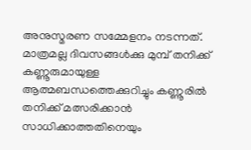അനുസ്മരണ സമ്മേളനം നടന്നത്. മാത്രമല്ല ദിവസങ്ങൾക്കു മുമ്പ് തനിക്ക് കണ്ണൂരുമായുള്ള ആത്മബന്ധത്തെക്കുറിച്ചും കണ്ണൂരിൽ തനിക്ക് മത്സരിക്കാൻ സാധിക്കാത്തതിനെയും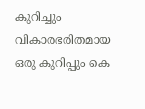കുറിച്ചും വികാരഭരിതമായ ഒരു കുറിപ്പും കെ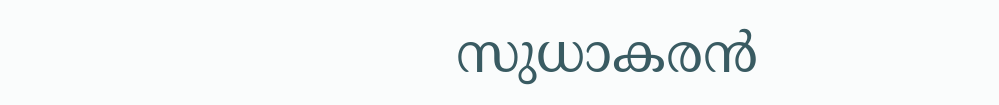സുധാകരൻ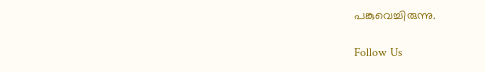പങ്കുവെച്ചിരുന്നു.

Follow Us